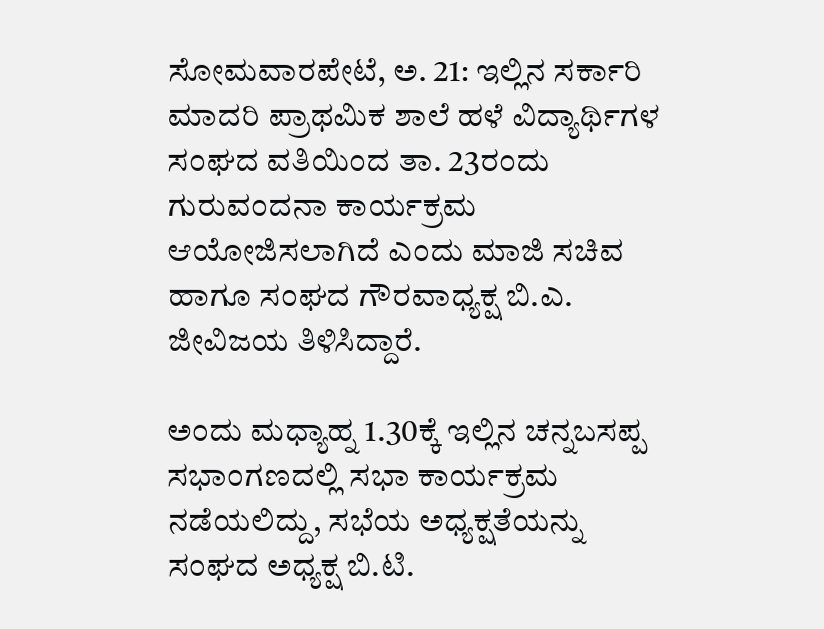ಸೋಮವಾರಪೇಟೆ, ಅ. 21: ಇಲ್ಲಿನ ಸರ್ಕಾರಿ ಮಾದರಿ ಪ್ರಾಥಮಿಕ ಶಾಲೆ ಹಳೆ ವಿದ್ಯಾರ್ಥಿಗಳ ಸಂಘದ ವತಿಯಿಂದ ತಾ. 23ರಂದು ಗುರುವಂದನಾ ಕಾರ್ಯಕ್ರಮ ಆಯೋಜಿಸಲಾಗಿದೆ ಎಂದು ಮಾಜಿ ಸಚಿವ ಹಾಗೂ ಸಂಘದ ಗೌರವಾಧ್ಯಕ್ಷ ಬಿ.ಎ. ಜೀವಿಜಯ ತಿಳಿಸಿದ್ದಾರೆ.

ಅಂದು ಮಧ್ಯಾಹ್ನ 1.30ಕ್ಕೆ ಇಲ್ಲಿನ ಚನ್ನಬಸಪ್ಪ ಸಭಾಂಗಣದಲ್ಲಿ ಸಭಾ ಕಾರ್ಯಕ್ರಮ ನಡೆಯಲಿದ್ದು, ಸಭೆಯ ಅಧ್ಯಕ್ಷತೆಯನ್ನು ಸಂಘದ ಅಧ್ಯಕ್ಷ ಬಿ.ಟಿ.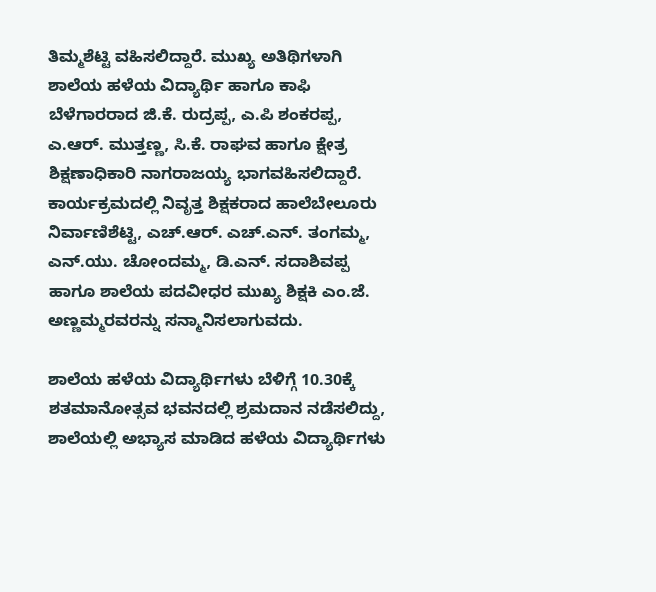ತಿಮ್ಮಶೆಟ್ಟಿ ವಹಿಸಲಿದ್ದಾರೆ. ಮುಖ್ಯ ಅತಿಥಿಗಳಾಗಿ ಶಾಲೆಯ ಹಳೆಯ ವಿದ್ಯಾರ್ಥಿ ಹಾಗೂ ಕಾಫಿ ಬೆಳೆಗಾರರಾದ ಜಿ.ಕೆ. ರುದ್ರಪ್ಪ, ಎ.ಪಿ ಶಂಕರಪ್ಪ, ಎ.ಆರ್. ಮುತ್ತಣ್ಣ, ಸಿ.ಕೆ. ರಾಘವ ಹಾಗೂ ಕ್ಷೇತ್ರ ಶಿಕ್ಷಣಾಧಿಕಾರಿ ನಾಗರಾಜಯ್ಯ ಭಾಗವಹಿಸಲಿದ್ದಾರೆ. ಕಾರ್ಯಕ್ರಮದಲ್ಲಿ ನಿವೃತ್ತ ಶಿಕ್ಷಕರಾದ ಹಾಲೆಬೇಲೂರು ನಿರ್ವಾಣಿಶೆಟ್ಟಿ, ಎಚ್.ಆರ್. ಎಚ್.ಎನ್. ತಂಗಮ್ಮ, ಎನ್.ಯು. ಚೋಂದಮ್ಮ, ಡಿ.ಎನ್. ಸದಾಶಿವಪ್ಪ ಹಾಗೂ ಶಾಲೆಯ ಪದವೀಧರ ಮುಖ್ಯ ಶಿಕ್ಷಕಿ ಎಂ.ಜೆ. ಅಣ್ಣಮ್ಮರವರನ್ನು ಸನ್ಮಾನಿಸಲಾಗುವದು.

ಶಾಲೆಯ ಹಳೆಯ ವಿದ್ಯಾರ್ಥಿಗಳು ಬೆಳಿಗ್ಗೆ 10.30ಕ್ಕೆ ಶತಮಾನೋತ್ಸವ ಭವನದಲ್ಲಿ ಶ್ರಮದಾನ ನಡೆಸಲಿದ್ದು, ಶಾಲೆಯಲ್ಲಿ ಅಭ್ಯಾಸ ಮಾಡಿದ ಹಳೆಯ ವಿದ್ಯಾರ್ಥಿಗಳು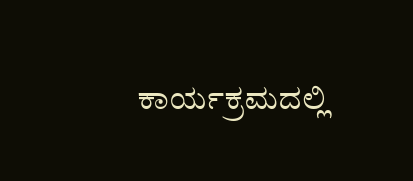ಕಾರ್ಯಕ್ರಮದಲ್ಲಿ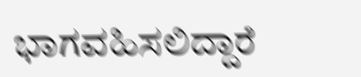ಭಾಗವಹಿಸಲಿದ್ದಾರೆ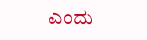ಎಂದು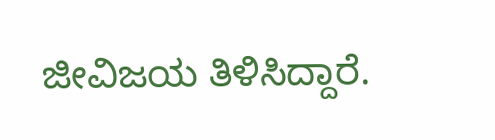ಜೀವಿಜಯ ತಿಳಿಸಿದ್ದಾರೆ.